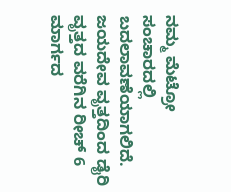ನಮ್ಮ ಮೆಟ್ರೋ ಸಂಚಾರದಲ್ಲಿ ಬದಲಾವಣೆಯಾಗಲಿದೆ.  ಜಯದೇವ ವೃತ್ತದಿಂದ ಡೈರಿ ವೃತ್ತದ ವರೆಗಿನ ರೀಚ್‌ 6 ಮಾರ್ಗದ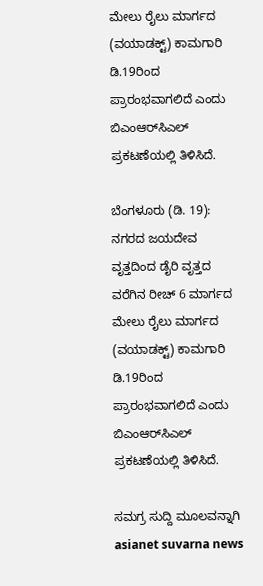ಮೇಲು ರೈಲು ಮಾರ್ಗದ (ವಯಾಡಕ್ಟ್) ಕಾಮಗಾರಿ ಡಿ.19ರಿಂದ ಪ್ರಾರಂಭವಾಗಲಿದೆ ಎಂದು ಬಿಎಂಆರ್‌ಸಿಎಲ್‌ ಪ್ರಕಟಣೆಯಲ್ಲಿ ತಿಳಿಸಿದೆ.

ಬೆಂಗಳೂರು (ಡಿ. 19): ನಗರದ ಜಯದೇವ ವೃತ್ತದಿಂದ ಡೈರಿ ವೃತ್ತದ ವರೆಗಿನ ರೀಚ್‌ 6 ಮಾರ್ಗದ ಮೇಲು ರೈಲು ಮಾರ್ಗದ (ವಯಾಡಕ್ಟ್) ಕಾಮಗಾರಿ ಡಿ.19ರಿಂದ ಪ್ರಾರಂಭವಾಗಲಿದೆ ಎಂದು ಬಿಎಂಆರ್‌ಸಿಎಲ್‌ ಪ್ರಕಟಣೆಯಲ್ಲಿ ತಿಳಿಸಿದೆ.

ಸಮಗ್ರ ಸುದ್ದಿ ಮೂಲವನ್ನಾಗಿ asianet suvarna news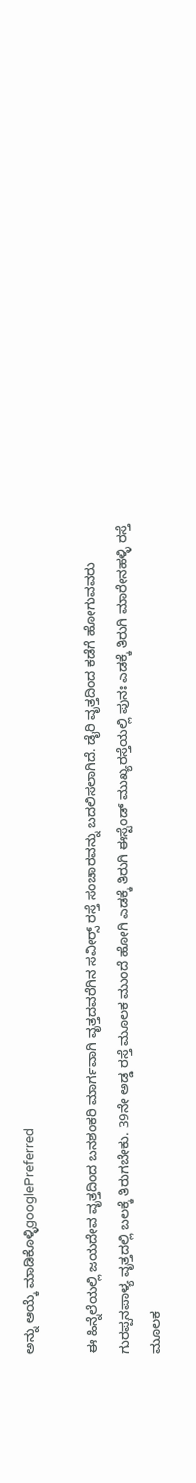ಅನ್ನು ಆಯ್ಕೆ ಮಾಡಿಕೊಳ್ಳಿgooglePreferred

ಈ ಹಿನ್ನೆಲೆಯಲ್ಲಿ ಜಯದೇವ ವೃತ್ತದಿಂದ ಬನಶಂಕರಿ ಮಾರ್ಗವಾಗಿ ವೃತ್ತದವರೆಗಿನ ಸವೀರ್‍ಸ್‌ ರಸ್ತೆ ಸಂಚಾರವನ್ನು ಬದಲಿಸಲಾಗಿದೆ. ಡೈರಿ ವೃತ್ತದಿಂದ ಕಡೆಗೆ ಹೋಗುವವರು ಗುರಪ್ಪನಪಾಳ್ಯ ವೃತ್ತದಲ್ಲಿ ಬಲಕ್ಕೆ ತಿರುಗಬೇಕು. 39ನೇ ಅಡ್ಡ ರಸ್ತೆ ಮೂಲಕ ಮುಂದೆ ಹೋಗಿ ಎಡಕ್ಕೆ ತಿರುಗಿ ಈಸ್ಟೆಂಡ್‌ ಮುಖ್ಯರಸ್ತೆಯಲ್ಲಿ ಪುನಃ ಎಡಕ್ಕೆ ತಿರುಗಿ ಮಾರೇನಹಳ್ಳಿ ರಸ್ತೆ ಮೂಲಕ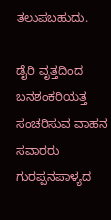ತಲುಪಬಹುದು.

ಡೈರಿ ವೃತ್ತದಿಂದ ಬನಶಂಕರಿಯತ್ತ ಸಂಚರಿಸುವ ವಾಹನ ಸವಾರರು ಗುರಪ್ಪನಪಾಳ್ಯದ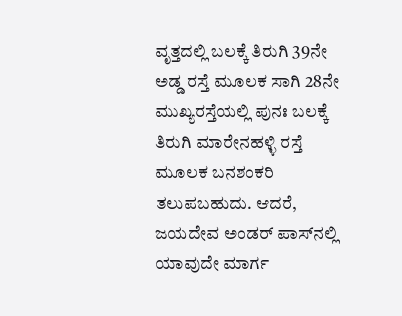ವೃತ್ತದಲ್ಲಿ ಬಲಕ್ಕೆ ತಿರುಗಿ 39ನೇ ಅಡ್ಡ ರಸ್ತೆ ಮೂಲಕ ಸಾಗಿ 28ನೇ ಮುಖ್ಯರಸ್ತೆಯಲ್ಲಿ ಪುನಃ ಬಲಕ್ಕೆ ತಿರುಗಿ ಮಾರೇನಹಳ್ಳಿ ರಸ್ತೆ ಮೂಲಕ ಬನಶಂಕರಿ ತಲುಪಬಹುದು. ಆದರೆ, ಜಯದೇವ ಅಂಡರ್‌ ಪಾಸ್‌ನಲ್ಲಿ ಯಾವುದೇ ಮಾರ್ಗ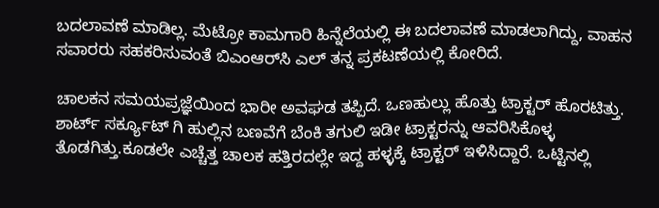ಬದಲಾವಣೆ ಮಾಡಿಲ್ಲ. ಮೆಟ್ರೋ ಕಾಮಗಾರಿ ಹಿನ್ನೆಲೆಯಲ್ಲಿ ಈ ಬದಲಾವಣೆ ಮಾಡಲಾಗಿದ್ದು, ವಾಹನ ಸವಾರರು ಸಹಕರಿಸುವಂತೆ ಬಿಎಂಆರ್‌ಸಿ ಎಲ್‌ ತನ್ನ ಪ್ರಕಟಣೆಯಲ್ಲಿ ಕೋರಿದೆ.

ಚಾಲಕನ ಸಮಯಪ್ರಜ್ಞೆಯಿಂದ ಭಾರೀ ಅವಘಡ ತಪ್ಪಿದೆ. ಒಣಹುಲ್ಲು ಹೊತ್ತು ಟ್ರಾಕ್ಟರ್ ಹೊರಟಿತ್ತು. ಶಾರ್ಟ್ ಸರ್ಕ್ಯೂಟ್ ಗಿ ಹುಲ್ಲಿನ ಬಣವೆಗೆ ಬೆಂಕಿ ತಗುಲಿ ಇಡೀ ಟ್ರಾಕ್ಟರನ್ನು ಆವರಿಸಿಕೊಳ್ಳ ತೊಡಗಿತ್ತು.ಕೂಡಲೇ ಎಚ್ಚೆತ್ತ ಚಾಲಕ ಹತ್ತಿರದಲ್ಲೇ ಇದ್ದ ಹಳ್ಳಕ್ಕೆ ಟ್ರಾಕ್ಟರ್ ಇಳಿಸಿದ್ದಾರೆ. ಒಟ್ಟಿನಲ್ಲಿ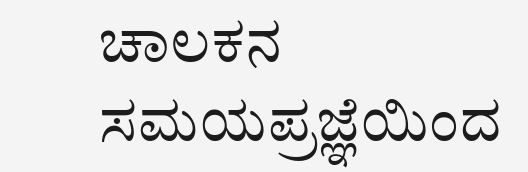ಚಾಲಕನ ಸಮಯಪ್ರಜ್ಞೆಯಿಂದ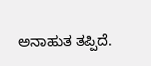ಅನಾಹುತ ತಪ್ಪಿದೆ.